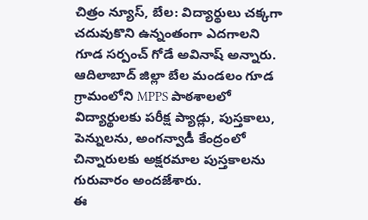చిత్రం న్యూస్, బేల: విద్యార్థులు చక్కగా చదువుకొని ఉన్నంతంగా ఎదగాలని గూడ సర్పంచ్ గోడే అవినాష్ అన్నారు. ఆదిలాబాద్ జిల్లా బేల మండలం గూడ గ్రామంలోని MPPS పాఠశాలలో విద్యార్థులకు పరీక్ష ప్యాడ్లు, పుస్తకాలు, పెన్నులను, అంగన్వాడీ కేంద్రంలో చిన్నారులకు అక్షరమాల పుస్తకాలను గురువారం అందజేశారు.
ఈ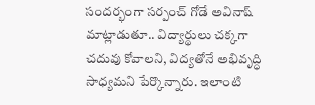సందర్భంగా సర్పంచ్ గోడే అవినాష్ మాట్లాడుతూ.. విద్యార్థులు చక్కగా చదువు కోవాలని, విద్యతోనే అభివృద్ధి సాధ్యమని పేర్కొన్నారు. ఇలాంటి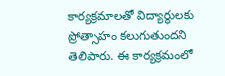కార్యక్రమాలతో విద్యార్థులకు ప్రోత్సాహం కలుగుతుందని తెలిపారు. ఈ కార్యక్రమంలో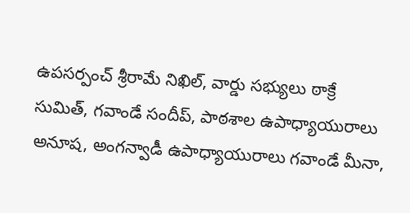ఉపసర్పంచ్ శ్రీరామే నిఖిల్, వార్డు సభ్యులు ఠాక్రే సుమిత్, గవాండే సందీప్, పాఠశాల ఉపాధ్యాయురాలు అనూష, అంగన్వాడీ ఉపాధ్యాయురాలు గవాండే మీనా,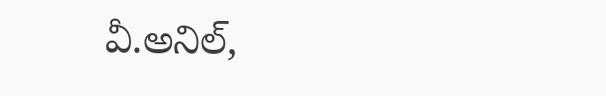వీ.అనిల్,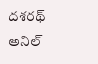దశరథ్ అనిల్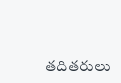తదితరులు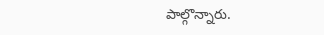పాల్గొన్నారు.